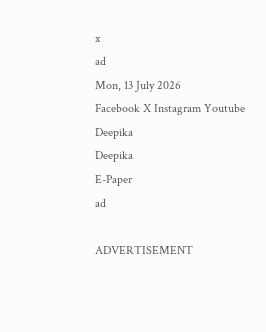x
ad
Mon, 13 July 2026
Facebook X Instagram Youtube
Deepika
Deepika
E-Paper
ad

ADVERTISEMENT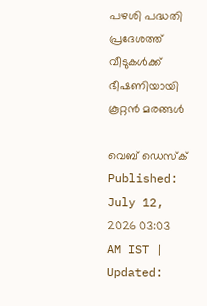പഴശി പദ്ധതി പ്രദേശത്ത് വീടുകൾക്ക് ഭീഷണിയായി കൂറ്റൻ മരങ്ങൾ

വെബ് ഡെസ്ക്
Published: July 12, 2026 03:03 AM IST | Updated: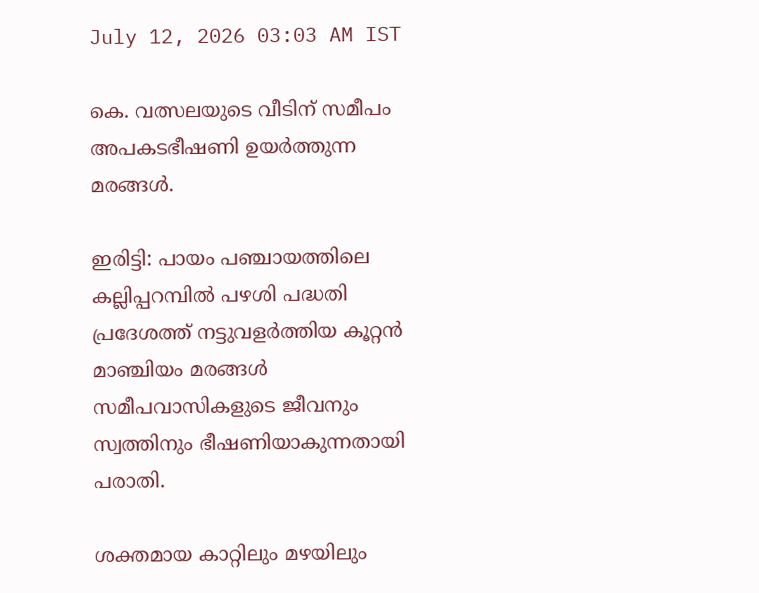July 12, 2026 03:03 AM IST

കെ. വത്സലയുടെ വീടിന് സമീപം അപകടഭീഷണി ഉയർത്തുന്ന മരങ്ങൾ.

ഇരിട്ടി: പായം പഞ്ചായത്തിലെ കല്ലിപ്പറമ്പിൽ പഴശി പദ്ധതി പ്രദേശത്ത് നട്ടുവളർത്തിയ കൂറ്റൻ മാഞ്ചിയം മരങ്ങൾ സമീപവാസികളുടെ ജീവനും സ്വത്തിനും ഭീഷണിയാകുന്നതായി പരാതി.

ശക്തമായ കാറ്റിലും മഴയിലും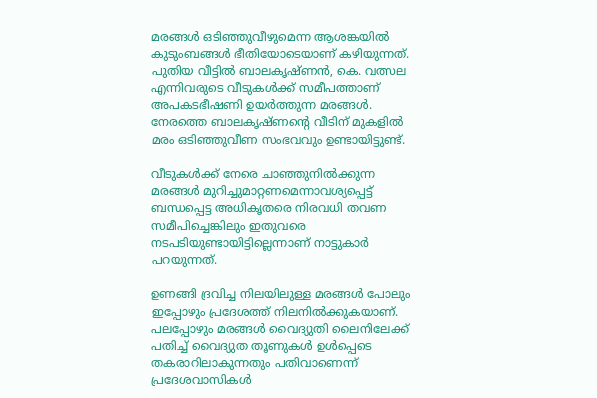മരങ്ങൾ ഒടിഞ്ഞുവീഴുമെന്ന ആശങ്കയിൽ കുടുംബങ്ങൾ ഭീതിയോടെയാണ് കഴിയുന്നത്. പുതിയ വീട്ടിൽ ബാലകൃഷ്ണൻ, കെ. വത്സല എന്നിവരുടെ വീടുകൾക്ക് സമീപത്താണ് അപകടഭീഷണി ഉയർത്തുന്ന മരങ്ങൾ. നേരത്തെ ബാലകൃഷ്ണന്‍റെ വീടിന് മുകളിൽ മരം ഒടിഞ്ഞുവീണ സംഭവവും ഉണ്ടായിട്ടുണ്ട്.

വീടുകൾക്ക് നേരെ ചാഞ്ഞുനിൽക്കുന്ന മരങ്ങൾ മുറിച്ചുമാറ്റണമെന്നാവശ്യപ്പെട്ട് ബന്ധപ്പെട്ട അധികൃതരെ നിരവധി തവണ സമീപിച്ചെങ്കിലും ഇതുവരെ നടപടിയുണ്ടായിട്ടില്ലെന്നാണ് നാട്ടുകാർ പറയുന്നത്.

ഉണങ്ങി ദ്രവിച്ച നിലയിലുള്ള മരങ്ങൾ പോലും ഇപ്പോഴും പ്രദേശത്ത് നിലനിൽക്കുകയാണ്. പലപ്പോഴും മരങ്ങൾ വൈദ്യുതി ലൈനിലേക്ക് പതിച്ച് വൈദ്യുത തൂണുകൾ ഉൾപ്പെടെ തകരാറിലാകുന്നതും പതിവാണെന്ന് പ്രദേശവാസികൾ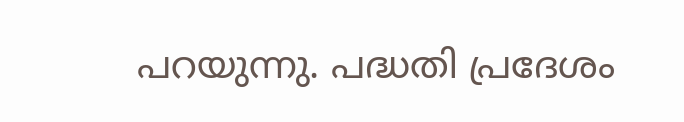പറയുന്നു. പദ്ധതി പ്രദേശം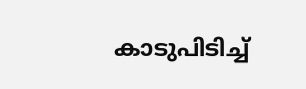കാടുപിടിച്ച്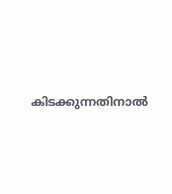കിടക്കുന്നതിനാൽ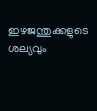ഇഴജന്തുക്കളുടെ ശല്യവും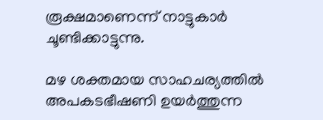രൂക്ഷമാണെന്ന് നാട്ടുകാർ ചൂണ്ടിക്കാട്ടുന്നു.

മഴ ശക്തമായ സാഹചര്യത്തിൽ അപകടഭീഷണി ഉയർത്തുന്ന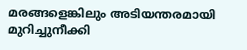മരങ്ങളെങ്കിലും അടിയന്തരമായി മുറിച്ചുനീക്കി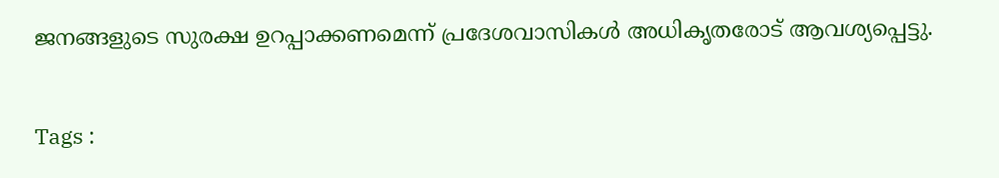ജനങ്ങളുടെ സുരക്ഷ ഉറപ്പാക്കണമെന്ന് പ്രദേശവാസികൾ അധികൃതരോട് ആവശ്യപ്പെട്ടു.

Tags :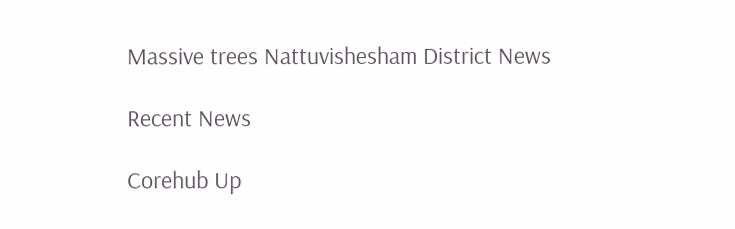Massive trees Nattuvishesham District News

Recent News

Corehub Up